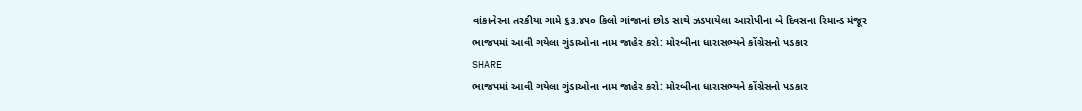વાંકાનેરના તરકીયા ગામે ૬૩.૪૫૦ કિલો ગાંજાનાં છોડ સાથે ઝડપાયેલા આરોપીના બે દિવસના રિમાન્ડ મંજૂર
ભાજપમાં આવી ગયેલા ગુંડાઓના નામ જાહેર કરો: મોરબીના ધારાસભ્યને કોંગ્રેસનો પડકાર
SHARE
ભાજપમાં આવી ગયેલા ગુંડાઓના નામ જાહેર કરો: મોરબીના ધારાસભ્યને કોંગ્રેસનો પડકાર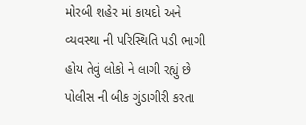મોરબી શહેર માં કાયદો અને વ્યવસ્થા ની પરિસ્થિતિ પડી ભાગી હોય તેવું લોકો ને લાગી રહ્યું છે પોલીસ ની બીક ગુંડાગીરી કરતા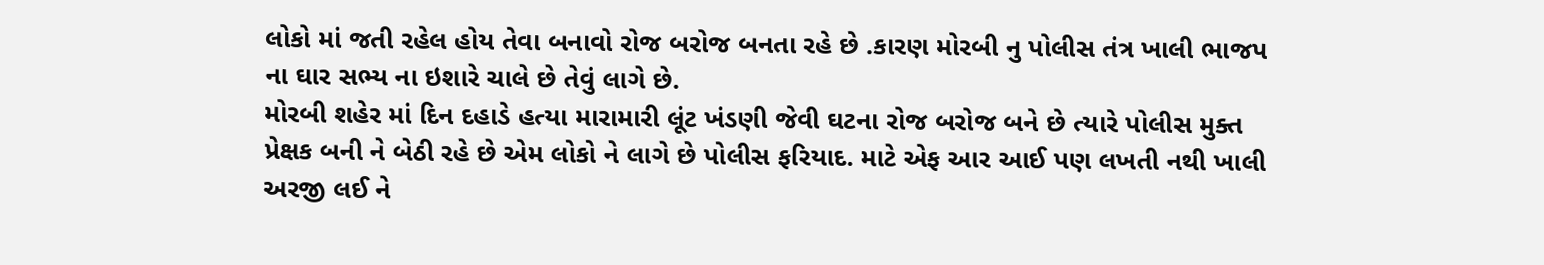લોકો માં જતી રહેલ હોય તેવા બનાવો રોજ બરોજ બનતા રહે છે .કારણ મોરબી નુ પોલીસ તંત્ર ખાલી ભાજપ ના ઘાર સભ્ય ના ઇશારે ચાલે છે તેવું લાગે છે.
મોરબી શહેર માં દિન દહાડે હત્યા મારામારી લૂંટ ખંડણી જેવી ઘટના રોજ બરોજ બને છે ત્યારે પોલીસ મુક્ત પ્રેક્ષક બની ને બેઠી રહે છે એમ લોકો ને લાગે છે પોલીસ ફરિયાદ. માટે એફ આર આઈ પણ લખતી નથી ખાલી અરજી લઈ ને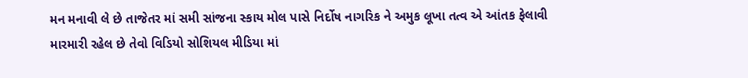મન મનાવી લે છે તાજેતર માં સમી સાંજના સ્કાય મોલ પાસે નિર્દોષ નાગરિક ને અમુક લૂખા તત્વ એ આંતક ફેલાવી મારમારી રહેલ છે તેવો વિડિયો સોશિયલ મીડિયા માં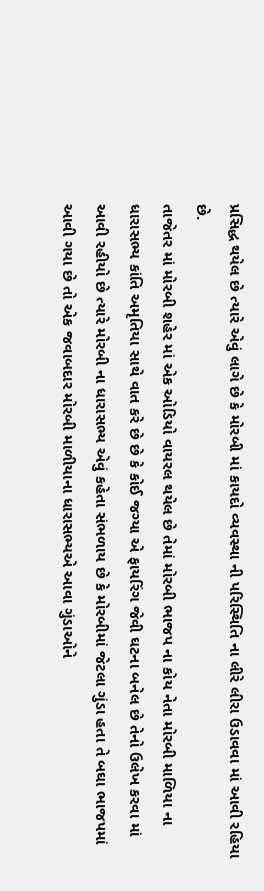પ્રસિદ્ધ થયેલ છે ત્યારે એવું લાગે છે કે મોરબી માં કાયદો વ્યવસ્થા ની પરિસ્થિતિ ના લીરે લીરા ઉડાવવા માં આવી રહિયા છે.
તાજેતર માં મોરબી શહેર માં એક ઓડિયો વાયરલ થયેલ છે તેમાં મોરબી ભાજપ ના કોય નેતા મોરબી માળિયા ના ધારાસભ્ય કાંતિ અમૃતિયા સાથે વાત કરે છે છે કે કોઈ જગ્યા એ ફાયરિંગ જેવી ઘટના બનેલ છે તેનો ઉલેખ કરવા માં આવી રહીયો છે ત્યારે મોરબી ના ધારાસભ્ય એવું કહેતા સંભળાય છે કે મોરબીમાં જેટલા ગુંડા હતા તે બઘા ભાજપમાં આવી ગયા છે તો એક જવાબદાર મોરબી માળીયાના ધારાસભ્યએ આવા ગુંડાઓને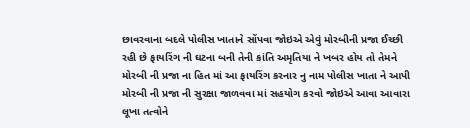છાવરવાના બદલે પોલીસ ખાતાને સોંપવા જોઇએ એવું મોરબીની પ્રજા ઈચ્છી રહી છે ફાયરિંગ ની ઘટના બની તેની કાંતિ અમૃતિયા ને ખબર હોય તો તેમને મોરબી ની પ્રજા ના હિત માં આ ફાયરિંગ કરનાર નુ નામ પોલીસ ખાતા ને આપી મોરબી ની પ્રજા ની સુરક્ષા જાળવવા માં સહયોગ કરવો જોઇએ આવા આવારા લૂખા તત્વોને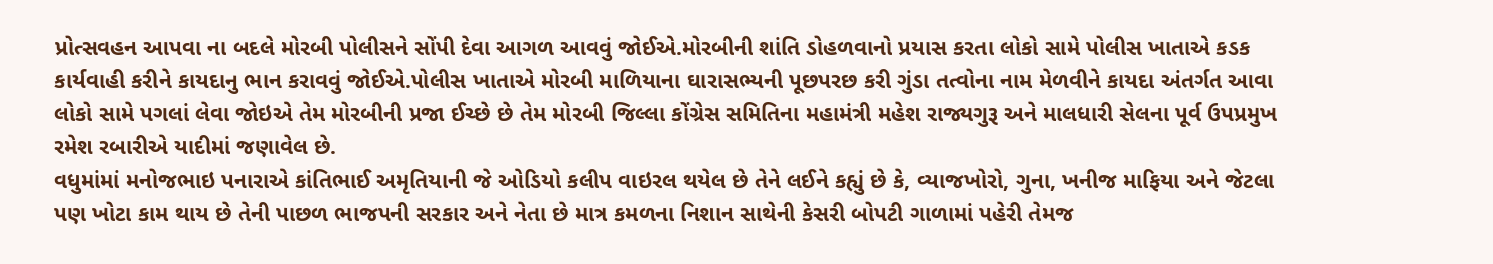પ્રોત્સવહન આપવા ના બદલે મોરબી પોલીસને સોંપી દેવા આગળ આવવું જોઈએ.મોરબીની શાંતિ ડોહળવાનો પ્રયાસ કરતા લોકો સામે પોલીસ ખાતાએ કડક કાર્યવાહી કરીને કાયદાનુ ભાન કરાવવું જોઈએ.પોલીસ ખાતાએ મોરબી માળિયાના ઘારાસભ્યની પૂછપરછ કરી ગુંડા તત્વોના નામ મેળવીને કાયદા અંતર્ગત આવા લોકો સામે પગલાં લેવા જોઇએ તેમ મોરબીની પ્રજા ઈચ્છે છે તેમ મોરબી જિલ્લા કોંગ્રેસ સમિતિના મહામંત્રી મહેશ રાજ્યગુરૂ અને માલધારી સેલના પૂર્વ ઉપપ્રમુખ રમેશ રબારીએ યાદીમાં જણાવેલ છે.
વધુમાંમાં મનોજભાઇ પનારાએ કાંતિભાઈ અમૃતિયાની જે ઓડિયો કલીપ વાઇરલ થયેલ છે તેને લઈને કહ્યું છે કે, વ્યાજખોરો, ગુના, ખનીજ માફિયા અને જેટલા પણ ખોટા કામ થાય છે તેની પાછળ ભાજપની સરકાર અને નેતા છે માત્ર કમળના નિશાન સાથેની કેસરી બોપટી ગાળામાં પહેરી તેમજ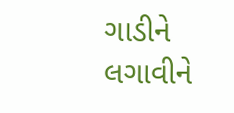ગાડીને લગાવીને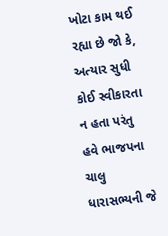ખોટા કામ થઈ રહ્યા છે જો કે, અત્યાર સુધી કોઈ સ્વીકારતા ન હતા પરંતુ હવે ભાજપના ચાલુ ધારાસભ્યની જે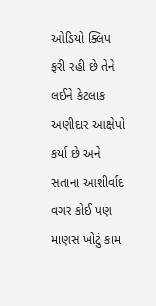ઓડિયો ક્લિપ ફરી રહી છે તેને લઈને કેટલાક અણીદાર આક્ષેપો કર્યા છે અને સતાના આશીર્વાદ વગર કોઈ પણ માણસ ખોટું કામ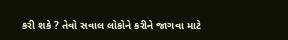કરી શકે ? તેવો સવાલ લોકોને કરીને જાગવા માટે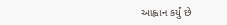આહ્વાન કર્યું છે